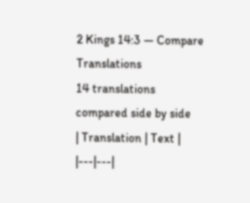2 Kings 14:3 — Compare Translations
14 translations compared side by side
| Translation | Text |
|---|---|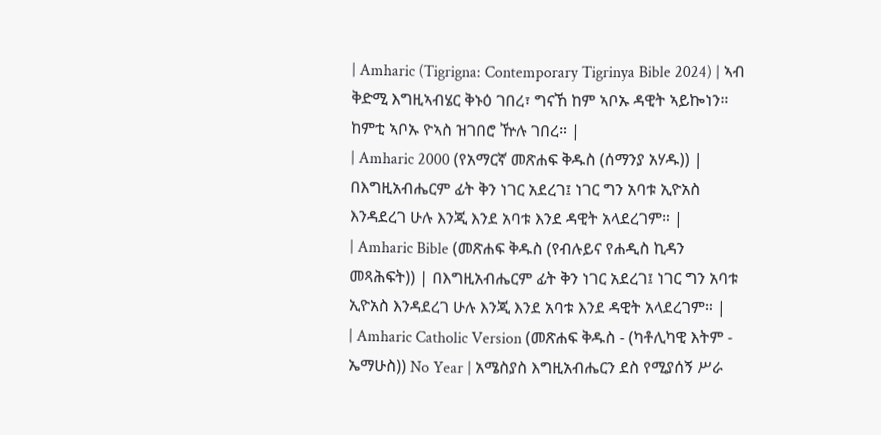| Amharic (Tigrigna: Contemporary Tigrinya Bible 2024) | ኣብ ቅድሚ እግዚኣብሄር ቅኑዕ ገበረ፣ ግናኸ ከም ኣቦኡ ዳዊት ኣይኰነን። ከምቲ ኣቦኡ ዮኣስ ዝገበሮ ዅሉ ገበረ። |
| Amharic 2000 (የአማርኛ መጽሐፍ ቅዱስ (ሰማንያ አሃዱ)) | በእግዚአብሔርም ፊት ቅን ነገር አደረገ፤ ነገር ግን አባቱ ኢዮአስ እንዳደረገ ሁሉ እንጂ እንደ አባቱ እንደ ዳዊት አላደረገም። |
| Amharic Bible (መጽሐፍ ቅዱስ (የብሉይና የሐዲስ ኪዳን መጻሕፍት)) | በእግዚአብሔርም ፊት ቅን ነገር አደረገ፤ ነገር ግን አባቱ ኢዮአስ እንዳደረገ ሁሉ እንጂ እንደ አባቱ እንደ ዳዊት አላደረገም። |
| Amharic Catholic Version (መጽሐፍ ቅዱስ - (ካቶሊካዊ እትም - ኤማሁስ)) No Year | አሜስያስ እግዚአብሔርን ደስ የሚያሰኝ ሥራ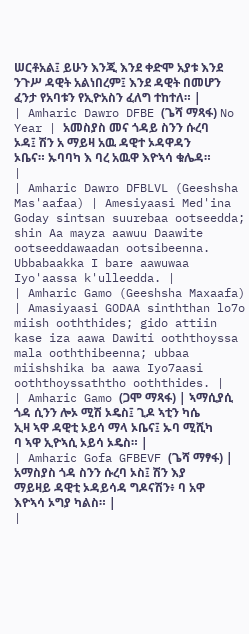ሠርቶአል፤ ይሁን እንጂ እንደ ቀድሞ አያቱ እንደ ንጉሥ ዳዊት አልነበረም፤ እንደ ዳዊት በመሆን ፈንታ የአባቱን የኢዮአስን ፈለግ ተከተለ። |
| Amharic Dawro DFBE (ጌሻ ማጻፋ) No Year | አመስያስ መና ጎዳይ ስንን ሱረባ ኦዳ፤ ሽን አ ማይዛ አዉ ዳዊተ ኦዳዋዳን ኦቤና። ኡባባካ እ ባረ አዉዋ እዮኣሳ ቁሌዳ። |
| Amharic Dawro DFBLVL (Geeshsha Mas'aafaa) | Amesiyaasi Med'ina Goday sintsan suurebaa ootseedda; shin Aa mayza aawuu Daawite ootseeddawaadan ootsibeenna. Ubbabaakka I bare aawuwaa Iyo'aassa k'ulleedda. |
| Amharic Gamo (Geeshsha Maxaafa) | Amasiyaasi GODAA sinththan lo7o miish ooththides; gido attiin kase iza aawa Dawiti ooththoyssa mala ooththibeenna; ubbaa miishshika ba aawa Iyo7aasi ooththoyssaththo ooththides. |
| Amharic Gamo (ጋሞ ማጻፋ) | ኣማሲያሲ ጎዳ ሲንን ሎኦ ሚሽ ኦዴስ፤ ጊዶ ኣቲን ካሴ ኢዛ ኣዋ ዳዊቲ ኦይሳ ማላ ኦቤና፤ ኡባ ሚሺካ ባ ኣዋ ኢዮኣሲ ኦይሳ ኦዴስ። |
| Amharic Gofa GFBEVF (ጌሻ ማፃፋ) | አማስያስ ጎዳ ስንን ሱረባ ኦስ፤ ሽን እያ ማይዛይ ዳዊቲ ኦዳይሳዳ ግዶናሽን፥ ባ አዋ እዮኣሳ ኦግያ ካልስ። |
|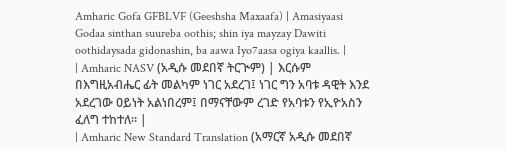Amharic Gofa GFBLVF (Geeshsha Maxaafa) | Amasiyaasi Godaa sinthan suureba oothis; shin iya mayzay Dawiti oothidaysada gidonashin, ba aawa Iyo7aasa ogiya kaallis. |
| Amharic NASV (አዲሱ መደበኛ ትርጒም) | እርሱም በእግዚአብሔር ፊት መልካም ነገር አደረገ፤ ነገር ግን አባቱ ዳዊት እንደ አደረገው ዐይነት አልነበረም፤ በማናቸውም ረገድ የአባቱን የኢዮአስን ፈለግ ተከተለ። |
| Amharic New Standard Translation (አማርኛ አዲሱ መደበኛ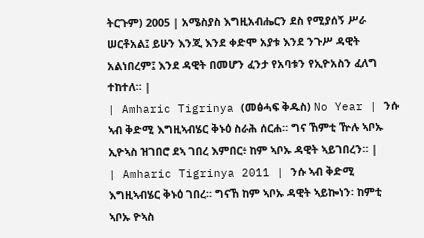ትርጉም) 2005 | አሜስያስ እግዚአብሔርን ደስ የሚያሰኝ ሥራ ሠርቶአል፤ ይሁን እንጂ እንደ ቀድሞ አያቱ እንደ ንጉሥ ዳዊት አልነበረም፤ እንደ ዳዊት በመሆን ፈንታ የአባቱን የኢዮአስን ፈለግ ተከተለ። |
| Amharic Tigrinya (መፅሓፍ ቅዱስ) No Year | ንሱ ኣብ ቅድሚ እግዚኣብሄር ቅኑዕ ስራሕ ሰርሐ። ግና ኸምቲ ዅሉ ኣቦኡ ኢዮኣስ ዝገበሮ ደኣ ገበረ እምበር፥ ከም ኣቦኡ ዳዊት ኣይገበረን። |
| Amharic Tigrinya 2011 | ንሱ ኣብ ቅድሚ እግዚኣብሄር ቅኑዕ ገበረ። ግናኸ ከም ኣቦኡ ዳዊት ኣይኰነን፡ ከምቲ ኣቦኡ ዮኣስ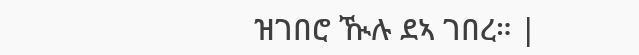ዝገበሮ ዂሉ ደኣ ገበረ። |